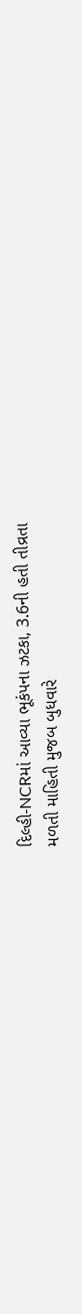દિલ્હી-NCRમાં આવ્યા ભૂકંપના ઝટકા, 3.6ની હતી તીવ્રતા
મળતી માહિતી મુજબ બુધવારે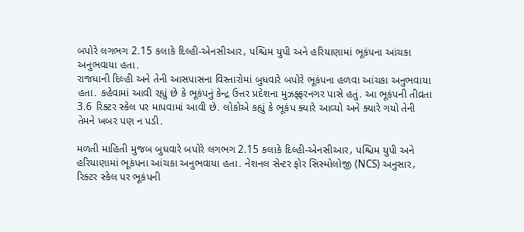બપોરે લગભગ 2.15 કલાકે દિલ્હી-એનસીઆર, પશ્ચિમ યુપી અને હરિયાણામાં ભૂકંપના આંચકા અનુભવાયા હતા.
રાજધાની દિલ્હી અને તેની આસપાસના વિસ્તારોમાં બુધવારે બપોરે ભૂકંપના હળવા આંચકા અનુભવાયા હતા. કહેવામાં આવી રહ્યું છે કે ભૂકંપનું કેન્દ્ર ઉત્તર પ્રદેશના મુઝફ્ફરનગર પાસે હતું. આ ભૂકંપની તીવ્રતા 3.6 રિક્ટર સ્કેલ પર માપવામાં આવી છે. લોકોએ કહ્યું કે ભૂકંપ ક્યારે આવ્યો અને ક્યારે ગયો તેની તેમને ખબર પણ ન પડી.

મળતી માહિતી મુજબ બુધવારે બપોરે લગભગ 2.15 કલાકે દિલ્હી-એનસીઆર, પશ્ચિમ યુપી અને હરિયાણામાં ભૂકંપના આંચકા અનુભવાયા હતા. નેશનલ સેન્ટર ફોર સિસ્મોલોજી (NCS) અનુસાર, રિક્ટર સ્કેલ પર ભૂકંપની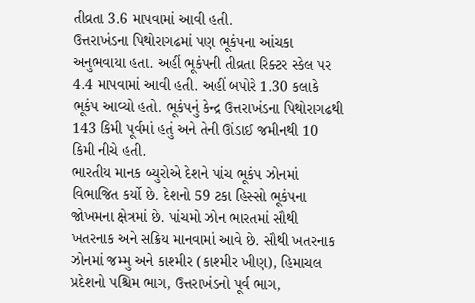તીવ્રતા 3.6 માપવામાં આવી હતી.
ઉત્તરાખંડના પિથોરાગઢમાં પણ ભૂકંપના આંચકા અનુભવાયા હતા. અહીં ભૂકંપની તીવ્રતા રિક્ટર સ્કેલ પર 4.4 માપવામાં આવી હતી. અહીં બપોરે 1.30 કલાકે ભૂકંપ આવ્યો હતો. ભૂકંપનું કેન્દ્ર ઉત્તરાખંડના પિથોરાગઢથી 143 કિમી પૂર્વમાં હતું અને તેની ઊંડાઈ જમીનથી 10 કિમી નીચે હતી.
ભારતીય માનક બ્યુરોએ દેશને પાંચ ભૂકંપ ઝોનમાં વિભાજિત કર્યો છે. દેશનો 59 ટકા હિસ્સો ભૂકંપના જોખમના ક્ષેત્રમાં છે. પાંચમો ઝોન ભારતમાં સૌથી ખતરનાક અને સક્રિય માનવામાં આવે છે. સૌથી ખતરનાક ઝોનમાં જમ્મુ અને કાશ્મીર (કાશ્મીર ખીણ), હિમાચલ પ્રદેશનો પશ્ચિમ ભાગ, ઉત્તરાખંડનો પૂર્વ ભાગ,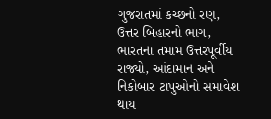ગુજરાતમાં કચ્છનો રણ, ઉત્તર બિહારનો ભાગ, ભારતના તમામ ઉત્તરપૂર્વીય રાજ્યો, આંદામાન અને નિકોબાર ટાપુઓનો સમાવેશ થાય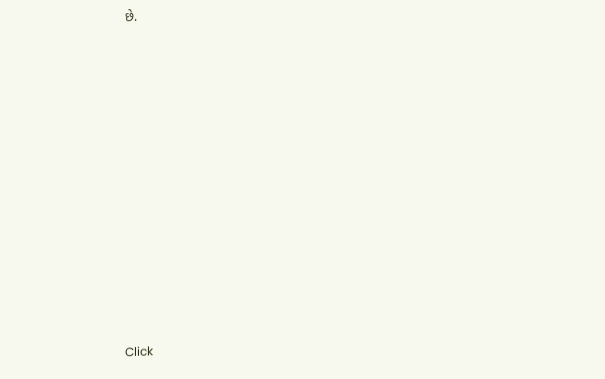છે.












Click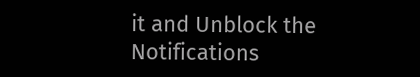it and Unblock the Notifications